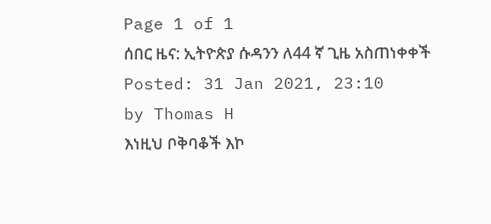Page 1 of 1
ሰበር ዜና: ኢትዮጵያ ሱዳንን ለ44 ኛ ጊዜ አስጠነቀቀች
Posted: 31 Jan 2021, 23:10
by Thomas H
እነዚህ ቦቅባቆች እኮ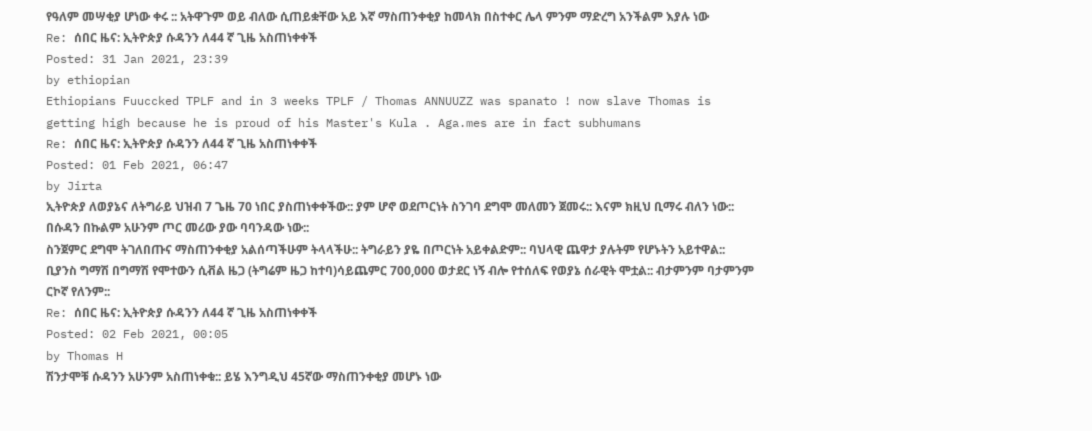የዓለም መሣቂያ ሆነው ቀሩ :: አትዋጉም ወይ ብለው ሲጠይቋቸው አይ እኛ ማስጠንቀቂያ ከመላክ በስተቀር ሌላ ምንም ማድረግ አንችልም እያሉ ነው
Re: ሰበር ዜና: ኢትዮጵያ ሱዳንን ለ44 ኛ ጊዜ አስጠነቀቀች
Posted: 31 Jan 2021, 23:39
by ethiopian
Ethiopians Fuuccked TPLF and in 3 weeks TPLF / Thomas ANNUUZZ was spanato ! now slave Thomas is getting high because he is proud of his Master's Kula . Aga.mes are in fact subhumans
Re: ሰበር ዜና: ኢትዮጵያ ሱዳንን ለ44 ኛ ጊዜ አስጠነቀቀች
Posted: 01 Feb 2021, 06:47
by Jirta
ኢትዮጵያ ለወያኔና ለትግራይ ህዝብ 7 ጌዜ 70 ነበር ያስጠነቀቀችው:: ያም ሆኖ ወደጦርነት ስንገባ ደግሞ መለመን ጀመሩ:: እናም ክዚህ ቢማሩ ብለን ነው:: በሱዳን በኩልም አሁንም ጦር መሪው ያው ባባንዳው ነው::
ስንጀምር ደግሞ ትገለበጡና ማስጠንቀቂያ አልሰጣችሁም ትላላችሁ:: ትግራይን ያዬ በጦርነት አይቀልድም:: ባህላዊ ጨዋታ ያሉትም የሆኑትን አይተዋል:: ቢያንስ ግማሽ በግማሽ የሞተውን ሲቭል ዜጋ (ትግሬም ዜጋ ከተባ)ሳይጨምር 700,000 ወታደር ነኝ ብሎ የተሰለፍ የወያኔ ሰራዊት ሞቷል:: ብታምንም ባታምንም ርኮኛ የለንም::
Re: ሰበር ዜና: ኢትዮጵያ ሱዳንን ለ44 ኛ ጊዜ አስጠነቀቀች
Posted: 02 Feb 2021, 00:05
by Thomas H
ሽንታሞቹ ሱዳንን አሁንም አስጠነቀቁ:: ይሄ እንግዲህ 45ኛው ማስጠንቀቂያ መሆኑ ነው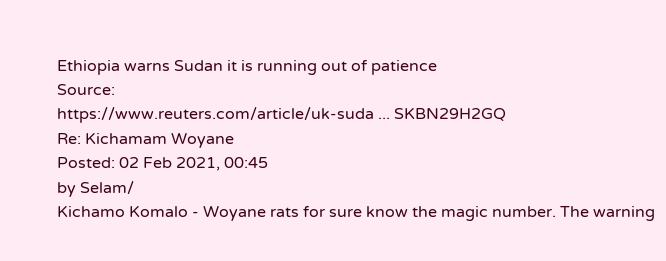Ethiopia warns Sudan it is running out of patience
Source:
https://www.reuters.com/article/uk-suda ... SKBN29H2GQ
Re: Kichamam Woyane
Posted: 02 Feb 2021, 00:45
by Selam/
Kichamo Komalo - Woyane rats for sure know the magic number. The warning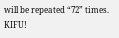will be repeated “72” times. KIFU!